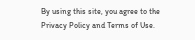By using this site, you agree to the Privacy Policy and Terms of Use.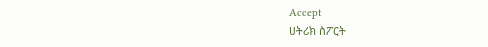Accept
ሀትሪክ ስፖርት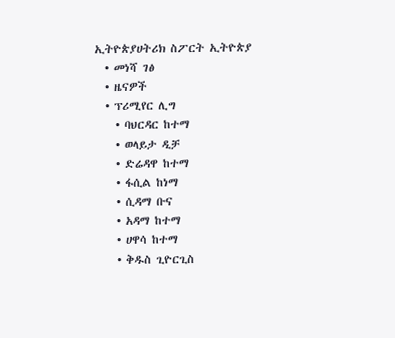ኢትዮጵያሀትሪክ ስፖርት ኢትዮጵያ
  • መነሻ ገፅ
  • ዜናዎች
  • ፕሪሚየር ሊግ
    • ባህርዳር ከተማ
    • ወላይታ ዲቻ
    • ድሬዳዋ ከተማ
    • ፋሲል ከነማ
    • ሲዳማ ቡና
    • አዳማ ከተማ
    • ሀዋሳ ከተማ
    • ቅዱስ ጊዮርጊስ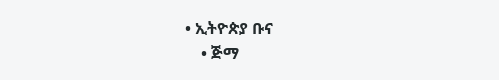• ኢትዮጵያ ቡና
    • ጅማ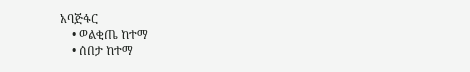አባጅፋር
    • ወልቂጤ ከተማ
    • ሰበታ ከተማ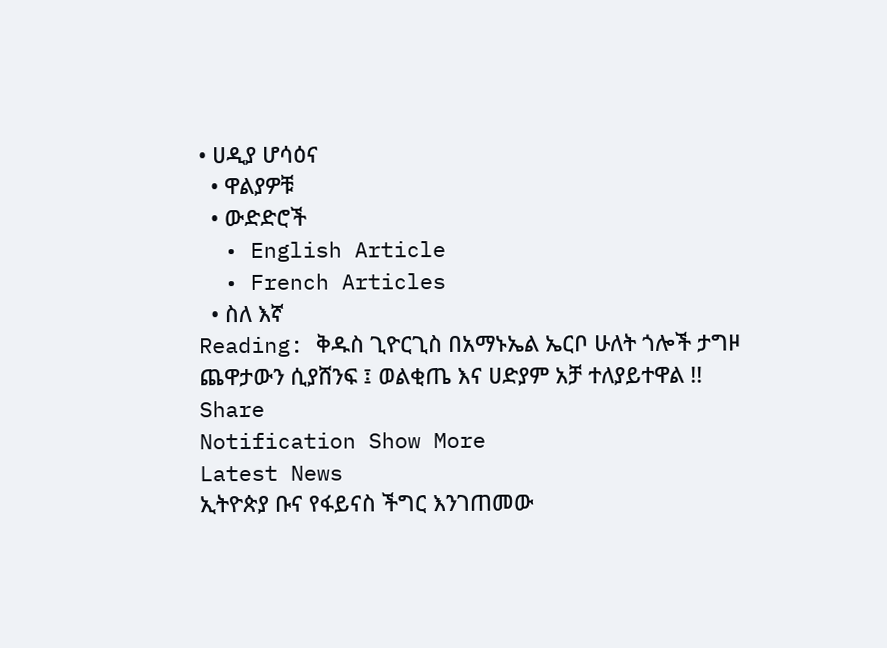• ሀዲያ ሆሳዕና
  • ዋልያዎቹ
  • ውድድሮች
  • English Article
  • French Articles
  • ስለ እኛ
Reading: ቅዱስ ጊዮርጊስ በአማኑኤል ኤርቦ ሁለት ጎሎች ታግዞ ጨዋታውን ሲያሸንፍ ፤ ወልቂጤ እና ሀድያም አቻ ተለያይተዋል !!
Share
Notification Show More
Latest News
ኢትዮጵያ ቡና የፋይናስ ችግር እንገጠመው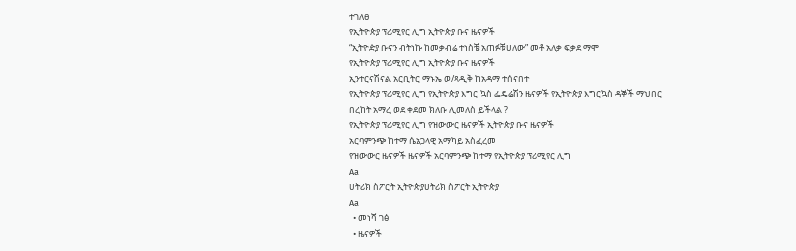ተገለፀ
የኢትዮጵያ ፕሪሚየር ሊግ ኢትዮጵያ ቡና ዜናዎች
“ኢትዮዽያ ቡናን ብትነኩ ከመቃብሬ ተነስቼ አጠፉቹሀለው” መቶ አለቃ ፍቃደ ማሞ
የኢትዮጵያ ፕሪሚየር ሊግ ኢትዮጵያ ቡና ዜናዎች
ኢንተርናሽናል አርቢትር ማኑኤ ወ/ጻዲቅ ከአዳማ ተሰናበተ
የኢትዮጵያ ፕሪሚየር ሊግ የኢትዮጵያ እግር ኳስ ፌዴሬሽን ዜናዎች የኢትዮጵያ እግርኳስ ዳኞች ማህበር
በረከት አማረ ወደ ቀደመ ክለቡ ሊመለስ ይችላል ?
የኢትዮጵያ ፕሪሚየር ሊግ የዝውውር ዜናዎች ኢትዮጵያ ቡና ዜናዎች
አርባምንጭ ከተማ ሴኔጋላዊ አማካይ አስፈረመ
የዝውውር ዜናዎች ዜናዎች አርባምንጭ ከተማ የኢትዮጵያ ፕሪሚየር ሊግ
Aa
ሀትሪክ ስፖርት ኢትዮጵያሀትሪክ ስፖርት ኢትዮጵያ
Aa
  • መነሻ ገፅ
  • ዜናዎች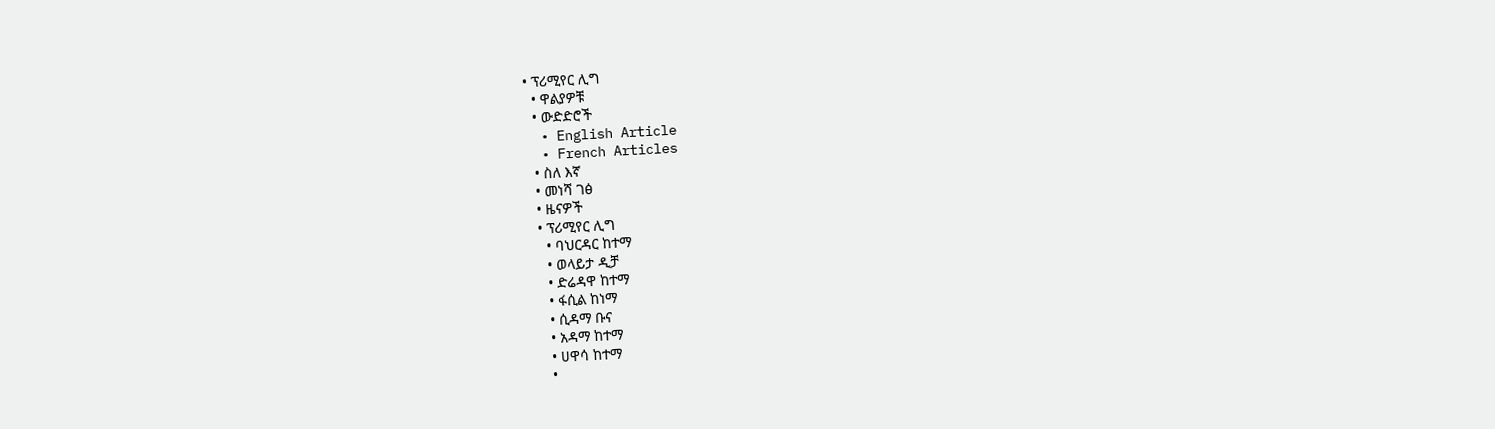• ፕሪሚየር ሊግ
  • ዋልያዎቹ
  • ውድድሮች
  • English Article
  • French Articles
  • ስለ እኛ
  • መነሻ ገፅ
  • ዜናዎች
  • ፕሪሚየር ሊግ
    • ባህርዳር ከተማ
    • ወላይታ ዲቻ
    • ድሬዳዋ ከተማ
    • ፋሲል ከነማ
    • ሲዳማ ቡና
    • አዳማ ከተማ
    • ሀዋሳ ከተማ
    •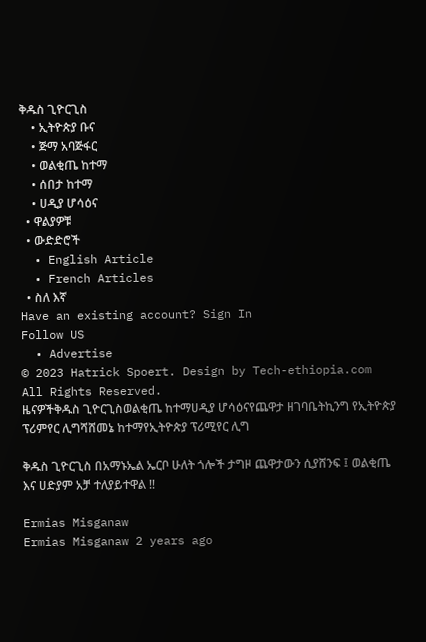ቅዱስ ጊዮርጊስ
    • ኢትዮጵያ ቡና
    • ጅማ አባጅፋር
    • ወልቂጤ ከተማ
    • ሰበታ ከተማ
    • ሀዲያ ሆሳዕና
  • ዋልያዎቹ
  • ውድድሮች
  • English Article
  • French Articles
  • ስለ እኛ
Have an existing account? Sign In
Follow US
  • Advertise
© 2023 Hatrick Spoert. Design by Tech-ethiopia.com All Rights Reserved.
ዜናዎችቅዱስ ጊዮርጊስወልቂጤ ከተማሀዲያ ሆሳዕናየጨዋታ ዘገባቤትኪንግ የኢትዮጵያ ፕሪምየር ሊግሻሸመኔ ከተማየኢትዮጵያ ፕሪሚየር ሊግ

ቅዱስ ጊዮርጊስ በአማኑኤል ኤርቦ ሁለት ጎሎች ታግዞ ጨዋታውን ሲያሸንፍ ፤ ወልቂጤ እና ሀድያም አቻ ተለያይተዋል !!

Ermias Misganaw
Ermias Misganaw 2 years ago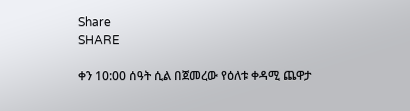Share
SHARE

ቀን 10:00 ሰዓት ሲል በጀመረው የዕለቱ ቀዳሚ ጨዋታ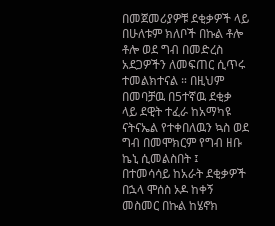በመጀመሪያዎቹ ደቂቃዎች ላይ በሁለቱም ክለቦች በኩል ቶሎ ቶሎ ወደ ግብ በመድረስ አደጋዎችን ለመፍጠር ሲጥሩ ተመልክተናል ። በዚህም በመባቻዉ በ5ተኛዉ ደቂቃ ላይ ደዊት ተፈራ ከአማካዩ ናትናኤል የተቀበለዉን ኳስ ወደ ግብ በመሞክርም የግብ ዘቡ ኬኒ ሲመልስበት ፤ በተመሳሳይ ከአራት ደቂቃዎች በኋላ ሞሰስ ኦዶ ከቀኝ መስመር በኩል ከሄኖክ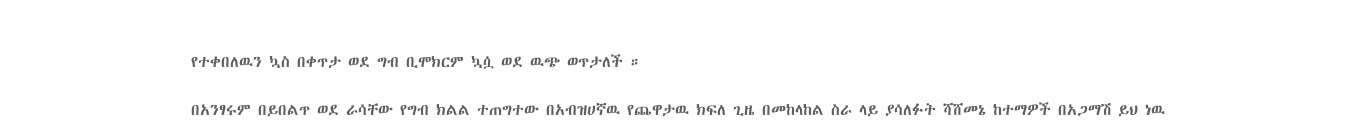የተቀበለዉን ኳስ በቀጥታ ወደ ግብ ቢሞክርም ኳሷ ወደ ዉጭ ወጥታለች ።

በአንፃሩም በይበልጥ ወደ ራሳቸው የግብ ክልል ተጠግተው በአብዝሀኛዉ የጨዋታዉ ክፍለ ጊዜ በመከላከል ስራ ላይ ያሳለፉት ሻሸመኔ ከተማዎች በአጋማሽ ይህ ነዉ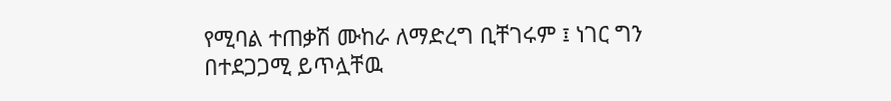የሚባል ተጠቃሽ ሙከራ ለማድረግ ቢቸገሩም ፤ ነገር ግን በተደጋጋሚ ይጥሏቸዉ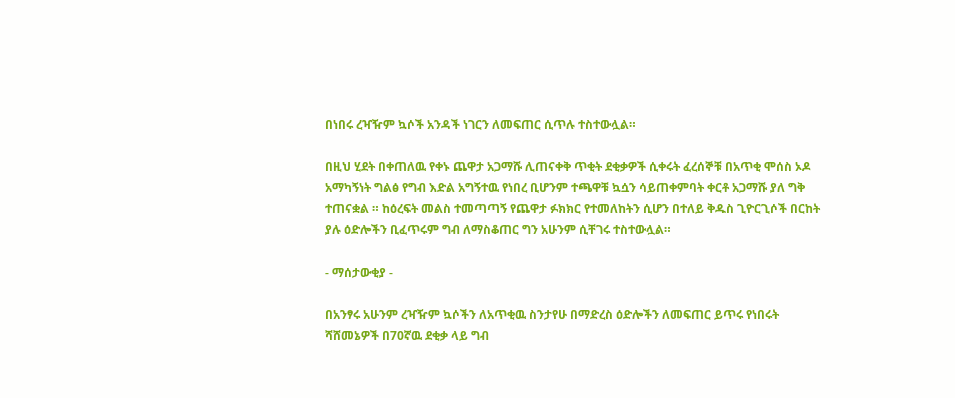በነበሩ ረዣዥም ኳሶች አንዳች ነገርን ለመፍጠር ሲጥሉ ተስተውሏል።

በዚህ ሂደት በቀጠለዉ የቀኑ ጨዋታ አጋማሹ ሊጠናቀቅ ጥቂት ደቂቃዎች ሲቀሩት ፈረሰኞቹ በአጥቂ ሞሰስ ኦዶ አማካኝነት ግልፅ የግብ እድል አግኝተዉ የነበረ ቢሆንም ተጫዋቹ ኳሷን ሳይጠቀምባት ቀርቶ አጋማሹ ያለ ግቅ ተጠናቋል ። ከዕረፍት መልስ ተመጣጣኝ የጨዋታ ፉክክር የተመለከትን ሲሆን በተለይ ቅዱስ ጊዮርጊሶች በርከት ያሉ ዕድሎችን ቢፈጥሩም ግብ ለማስቆጠር ግን አሁንም ሲቸገሩ ተስተውሏል።

- ማሰታውቂያ -

በአንፃሩ አሁንም ረዣዥም ኳሶችን ለአጥቂዉ ስንታየሁ በማድረስ ዕድሎችን ለመፍጠር ይጥሩ የነበሩት ሻሸመኔዎች በ70ኛዉ ደቂቃ ላይ ግብ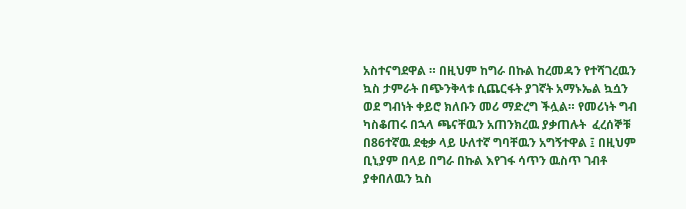አስተናግደዋል ። በዚህም ከግራ በኩል ከረመዳን የተሻገረዉን ኳስ ታምራት በጭንቅላቱ ሲጨርፋት ያገኛት አማኑኤል ኳሷን ወደ ግብነት ቀይሮ ክለቡን መሪ ማድረግ ችሏል። የመሪነት ግብ ካስቆጠሩ በኋላ ጫናቸዉን አጠንክረዉ ያቃጠሉት  ፈረሰኞቹ በ86ተኛዉ ደቂቃ ላይ ሁለተኛ ግባቸዉን አግኝተዋል ፤ በዚህም ቢኒያም በላይ በግራ በኩል እየገፋ ሳጥን ዉስጥ ገብቶ ያቀበለዉን ኳስ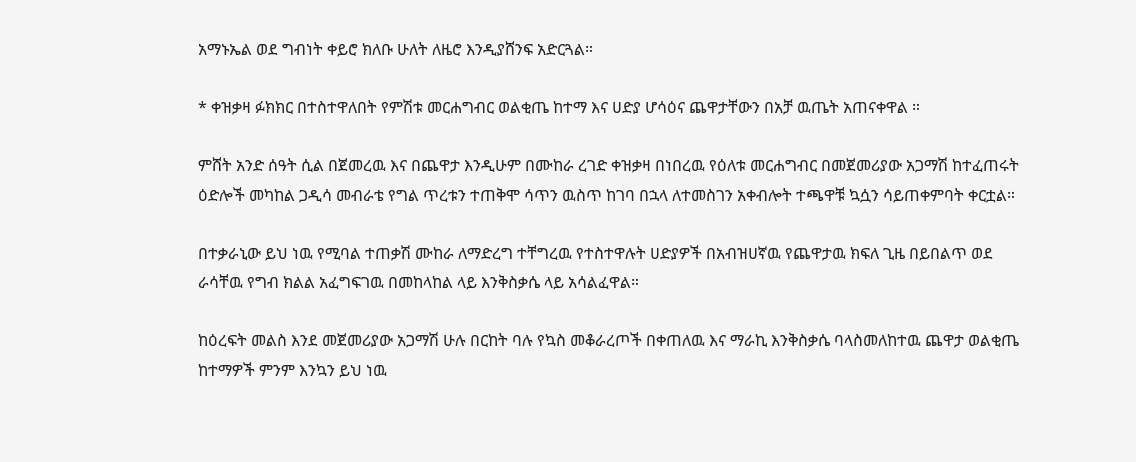አማኑኤል ወደ ግብነት ቀይሮ ክለቡ ሁለት ለዜሮ እንዲያሸንፍ አድርጓል።

* ቀዝቃዛ ፉክክር በተስተዋለበት የምሽቱ መርሐግብር ወልቂጤ ከተማ እና ሀድያ ሆሳዕና ጨዋታቸውን በአቻ ዉጤት አጠናቀዋል ።

ምሸት አንድ ሰዓት ሲል በጀመረዉ እና በጨዋታ እንዲሁም በሙከራ ረገድ ቀዝቃዛ በነበረዉ የዕለቱ መርሐግብር በመጀመሪያው አጋማሽ ከተፈጠሩት ዕድሎች መካከል ጋዲሳ መብራቴ የግል ጥረቱን ተጠቅሞ ሳጥን ዉስጥ ከገባ በኋላ ለተመስገን አቀብሎት ተጫዋቹ ኳሷን ሳይጠቀምባት ቀርቷል።

በተቃራኒው ይህ ነዉ የሚባል ተጠቃሽ ሙከራ ለማድረግ ተቸግረዉ የተስተዋሉት ሀድያዎች በአብዝሀኛዉ የጨዋታዉ ክፍለ ጊዜ በይበልጥ ወደ ራሳቸዉ የግብ ክልል አፈግፍገዉ በመከላከል ላይ እንቅስቃሴ ላይ አሳልፈዋል።

ከዕረፍት መልስ እንደ መጀመሪያው አጋማሽ ሁሉ በርከት ባሉ የኳስ መቆራረጦች በቀጠለዉ እና ማራኪ እንቅስቃሴ ባላስመለከተዉ ጨዋታ ወልቂጤ ከተማዎች ምንም እንኳን ይህ ነዉ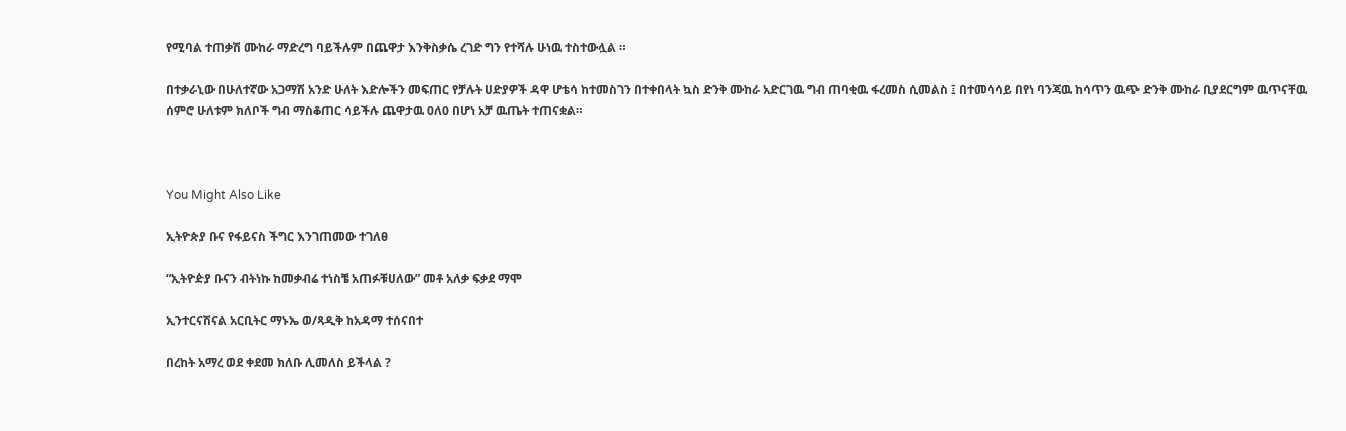የሚባል ተጠቃሽ ሙከራ ማድረግ ባይችሉም በጨዋታ እንቅስቃሴ ረገድ ግን የተሻሉ ሁነዉ ተስተውሏል ።

በተቃራኒው በሁለተኛው አጋማሽ አንድ ሁለት እድሎችን መፍጠር የቻሉት ሀድያዎች ዳዋ ሆቴሳ ከተመስገን በተቀበላት ኳስ ድንቅ ሙከራ አድርገዉ ግብ ጠባቂዉ ፋረመስ ሲመልስ ፤ በተመሳሳይ በየነ ባንጃዉ ከሳጥን ዉጭ ድንቅ ሙከራ ቢያደርግም ዉጥናቸዉ ሰምሮ ሁለቱም ክለቦች ግብ ማስቆጠር ሳይችሉ ጨዋታዉ 0ለ0 በሆነ አቻ ዉጤት ተጠናቋል።



You Might Also Like

ኢትዮጵያ ቡና የፋይናስ ችግር እንገጠመው ተገለፀ

“ኢትዮዽያ ቡናን ብትነኩ ከመቃብሬ ተነስቼ አጠፉቹሀለው” መቶ አለቃ ፍቃደ ማሞ

ኢንተርናሽናል አርቢትር ማኑኤ ወ/ጻዲቅ ከአዳማ ተሰናበተ

በረከት አማረ ወደ ቀደመ ክለቡ ሊመለስ ይችላል ?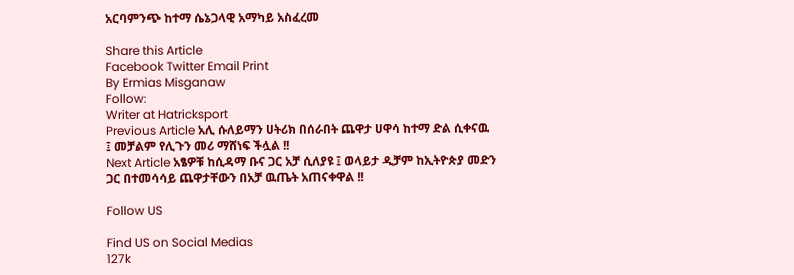አርባምንጭ ከተማ ሴኔጋላዊ አማካይ አስፈረመ

Share this Article
Facebook Twitter Email Print
By Ermias Misganaw
Follow:
Writer at Hatricksport
Previous Article አሊ ሱለይማን ሀትሪክ በሰራበት ጨዋታ ሀዋሳ ከተማ ድል ሲቀናዉ ፤ መቻልም የሊጉን መሪ ማሸነፍ ችሏል !!
Next Article አፄዎቹ ከሲዳማ ቡና ጋር አቻ ሲለያዩ ፤ ወላይታ ዲቻም ከኢትዮጵያ መድን ጋር በተመሳሳይ ጨዋታቸውን በአቻ ዉጤት አጠናቀዋል !!

Follow US

Find US on Social Medias
127k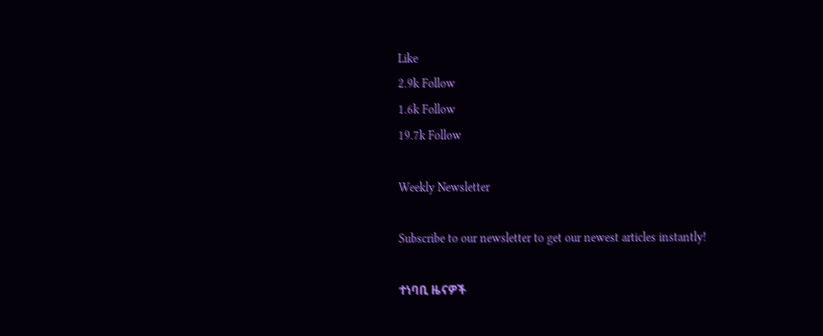Like
2.9k Follow
1.6k Follow
19.7k Follow

Weekly Newsletter

Subscribe to our newsletter to get our newest articles instantly!

ተነባቢ ዜናዎች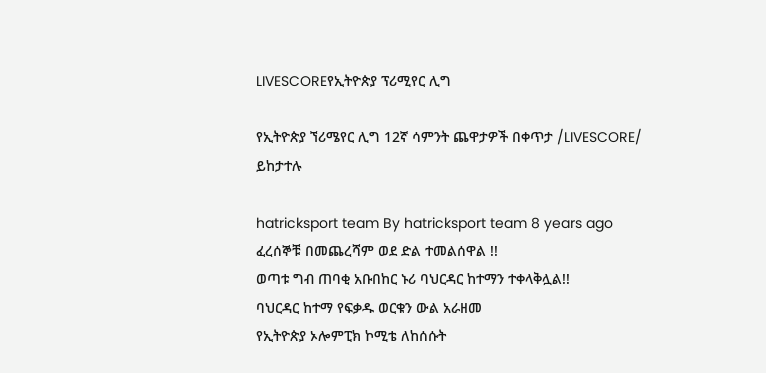LIVESCOREየኢትዮጵያ ፕሪሚየር ሊግ

የኢትዮጵያ ኘሪሜየር ሊግ 12ኛ ሳምንት ጨዋታዎች በቀጥታ /LIVESCORE/ ይከታተሉ

hatricksport team By hatricksport team 8 years ago
ፈረሰኞቹ በመጨረሻም ወደ ድል ተመልሰዋል !!
ወጣቱ ግብ ጠባቂ አቡበከር ኑሪ ባህርዳር ከተማን ተቀላቅሏል!!
ባህርዳር ከተማ የፍቃዱ ወርቁን ውል አራዘመ
የኢትዮጵያ ኦሎምፒክ ኮሚቴ ለከሰሱት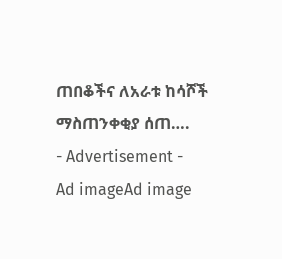ጠበቆችና ለአራቱ ከሳሾች ማስጠንቀቂያ ሰጠ….
- Advertisement -
Ad imageAd image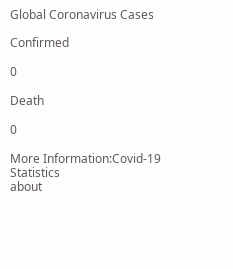Global Coronavirus Cases

Confirmed

0

Death

0

More Information:Covid-19 Statistics
about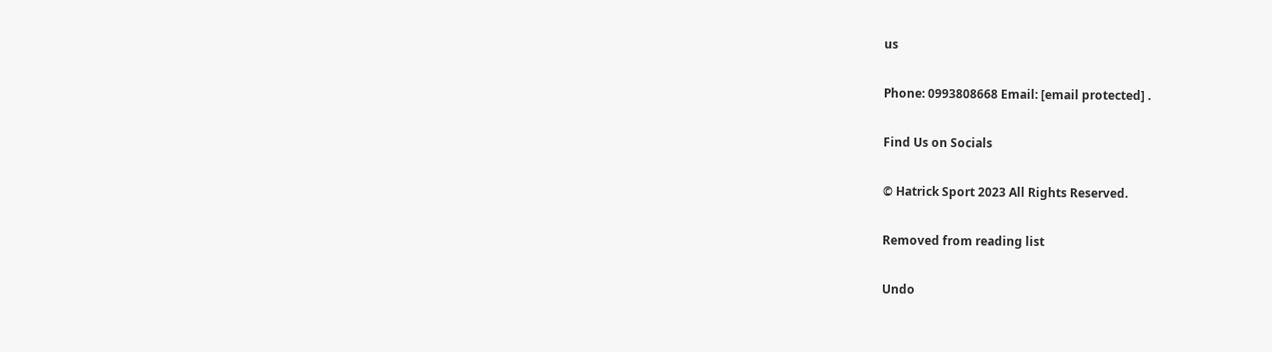us

Phone: 0993808668 Email: [email protected] .

Find Us on Socials

© Hatrick Sport 2023 All Rights Reserved.

Removed from reading list

Undo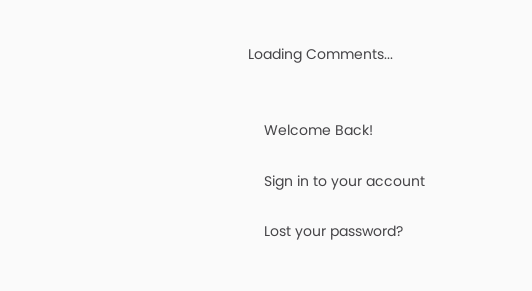Loading Comments...


    Welcome Back!

    Sign in to your account

    Lost your password?